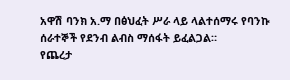አዋሽ ባንክ አ.ማ በፅህፈት ሥራ ላይ ላልተሰማሩ የባንኩ ሰራተኞች የደንብ ልብስ ማሰፋት ይፈልጋል።
የጨረታ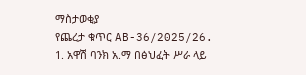ማስታወቂያ
የጨረታ ቁጥር AB-36/2025/26.
1. አዋሽ ባንክ አ.ማ በፅህፈት ሥራ ላይ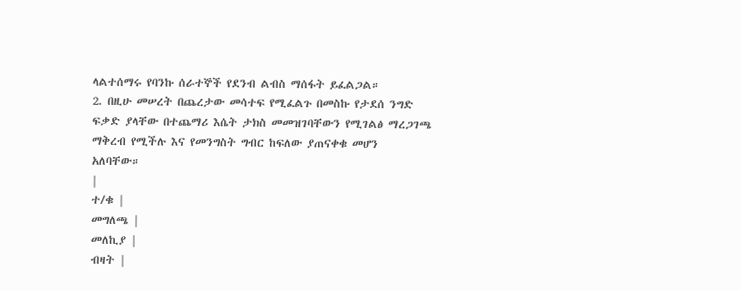ላልተሰማሩ የባንኩ ሰራተኞች የደንብ ልብስ ማሰፋት ይፈልጋል።
2. በዚሁ መሠረት በጨረታው መሳተፍ የሚፈልጉ በመስኩ የታደሰ ንግድ ፍቃድ ያላቸው በተጨማሪ እሴት ታክስ መመዝገባቸውን የሚገልፅ ማረጋገጫ ማቅረብ የሚችሉ እና የመንግስት ግብር ከፍለው ያጠናቀቁ መሆን አለባቸው።
|
ተ/ቁ |
መግለጫ |
መለኪያ |
ብዛት |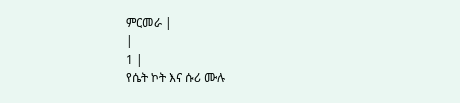ምርመራ |
|
1 |
የሴት ኮት እና ሱሪ ሙሉ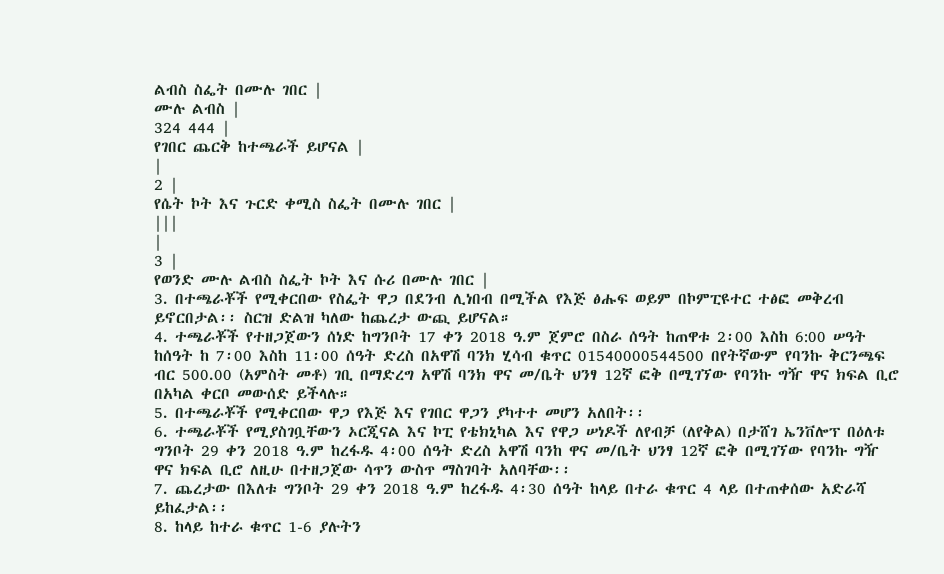ልብስ ስፌት በሙሉ ገበር |
ሙሉ ልብስ |
324 444 |
የገበር ጨርቅ ከተጫራች ይሆናል |
|
2 |
የሴት ኮት እና ጉርድ ቀሚስ ስፌት በሙሉ ገበር |
|||
|
3 |
የወንድ ሙሉ ልብስ ስፌት ኮት እና ሱሪ በሙሉ ገበር |
3. በተጫራቾች የሚቀርበው የስፌት ዋጋ በደንብ ሊነበብ በሚችል የእጅ ፅሑፍ ወይም በኮምፒዩተር ተፅፎ መቅረብ ይኖርበታል፡፡ ስርዝ ድልዝ ካለው ከጨረታ ውጪ ይሆናል።
4. ተጫራቾች የተዘጋጀውን ሰነድ ከግንቦት 17 ቀን 2018 ዓ.ም ጀምሮ በስራ ሰዓት ከጠዋቱ 2፡00 እስከ 6:00 ሠዓት ከሰዓት ከ 7፡00 እስከ 11፡00 ሰዓት ድረስ በአዋሽ ባንክ ሂሳብ ቁጥር 01540000544500 በየትኛውም የባንኩ ቅርንጫፍ ብር 500.00 (አምስት መቶ) ገቢ በማድረግ አዋሽ ባንክ ዋና መ/ቤት ህንፃ 12ኛ ፎቅ በሚገኘው የባንኩ ግዥ ዋና ክፍል ቢሮ በአካል ቀርቦ መውሰድ ይችላሉ።
5. በተጫራቾች የሚቀርበው ዋጋ የእጅ እና የገበር ዋጋን ያካተተ መሆን አለበት፡፡
6. ተጫራቾች የሚያስገቧቸውን ኦርጂናል እና ኮፒ የቴክኒካል እና የዋጋ ሠነዶች ለየብቻ (ለየቅል) በታሸገ ኤንቨሎፕ በዕለቱ ግንቦት 29 ቀን 2018 ዓ.ም ከረፋዱ 4፡00 ሰዓት ድረስ አዋሽ ባንከ ዋና መ/ቤት ህንፃ 12ኛ ፎቅ በሚገኘው የባንኩ ግዥ ዋና ክፍል ቢሮ ለዚሁ በተዘጋጀው ሳጥን ውስጥ ማስገባት አለባቸው፡፡
7. ጨረታው በእለቱ ግንቦት 29 ቀን 2018 ዓ.ም ከረፋዱ 4፡30 ሰዓት ከላይ በተራ ቁጥር 4 ላይ በተጠቀሰው አድራሻ ይከፈታል፡፡
8. ከላይ ከተራ ቁጥር 1-6 ያሉትን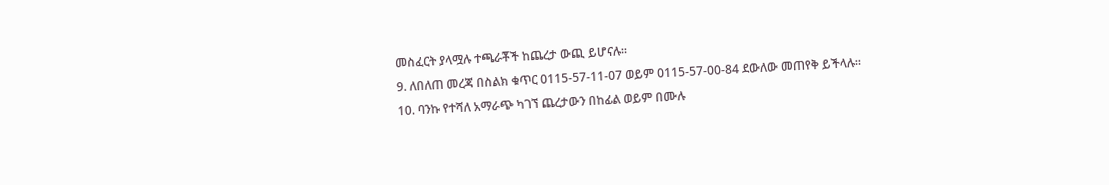መስፈርት ያላሟሉ ተጫራቾች ከጨረታ ውጪ ይሆናሉ፡፡
9. ለበለጠ መረጃ በስልክ ቁጥር 0115-57-11-07 ወይም 0115-57-00-84 ደውለው መጠየቅ ይችላሉ።
10. ባንኩ የተሻለ አማራጭ ካገኘ ጨረታውን በከፊል ወይም በሙሉ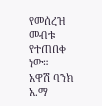የመሰረዝ መብቱ የተጠበቀ ነው።
አዋሽ ባንክ አ.ማ